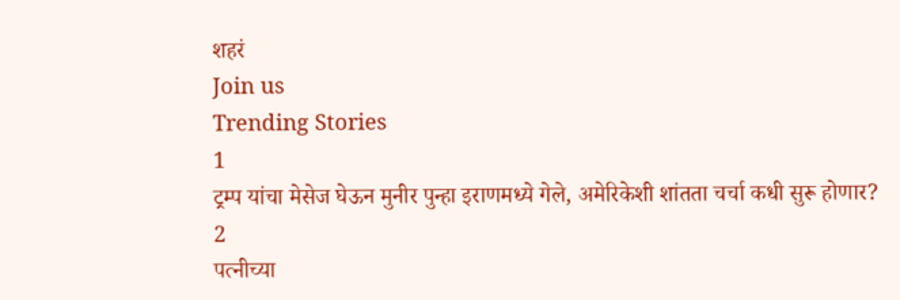शहरं
Join us
Trending Stories
1
ट्रम्प यांचा मेसेज घेऊन मुनीर पुन्हा इराणमध्ये गेले, अमेरिकेशी शांतता चर्चा कधी सुरू होणार?
2
पत्नीच्या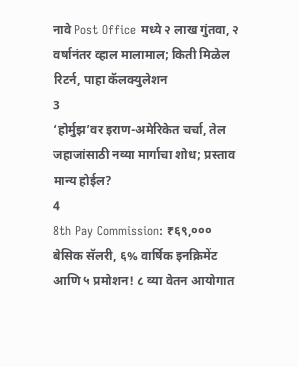नावे Post Office मध्ये २ लाख गुंतवा, २ वर्षानंतर व्हाल मालामाल; किती मिळेल रिटर्न, पाहा कॅलक्युलेशन
3
‘होर्मुझ’वर इराण-अमेरिकेत चर्चा, तेल जहाजांसाठी नव्या मार्गाचा शोध; प्रस्ताव मान्य होईल?
4
8th Pay Commission: ₹६९,००० बेसिक सॅलरी, ६% वार्षिक इनक्रिमेंट आणि ५ प्रमोशन! ८ व्या वेतन आयोगात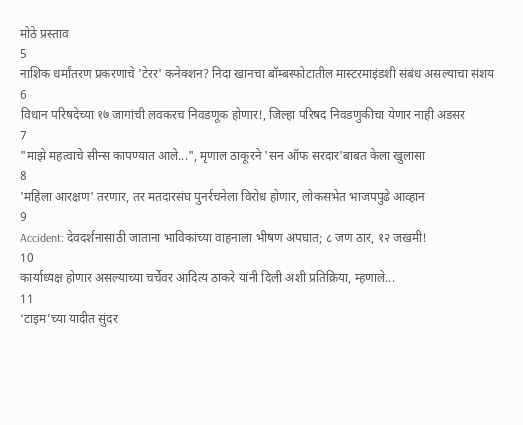मोठे प्रस्ताव
5
नाशिक धर्मांतरण प्रकरणाचे 'टेरर' कनेक्शन? निदा खानचा बॉम्बस्फोटातील मास्टरमाइंडशी संबंध असल्याचा संशय
6
विधान परिषदेच्या १७ जागांची लवकरच निवडणूक होणार!, जिल्हा परिषद निवडणुकीचा येणार नाही अडसर
7
"माझे महत्वाचे सीन्स कापण्यात आले...", मृणाल ठाकूरने 'सन ऑफ सरदार'बाबत केला खुलासा
8
'महिला आरक्षण' तरणार, तर मतदारसंघ पुनर्रचनेला विरोध होणार, लोकसभेत भाजपपुढे आव्हान
9
Accident: देवदर्शनासाठी जाताना भाविकांच्या वाहनाला भीषण अपघात; ८ जण ठार, १२ जखमी!
10
कार्याध्यक्ष होणार असल्याच्या चर्चेवर आदित्य ठाकरे यांनी दिली अशी प्रतिक्रिया, म्हणाले...
11
‘टाइम’च्या यादीत सुंदर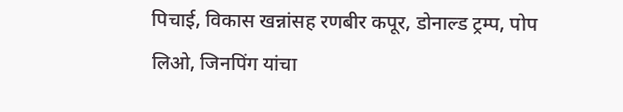पिचाई, विकास खन्नांसह रणबीर कपूर, डोनाल्ड ट्रम्प, पोप लिओ, जिनपिंग यांचा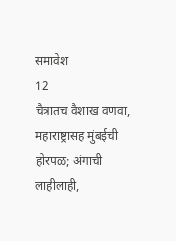समावेश
12
चैत्रातच वैशाख वणवा, महाराष्ट्रासह मुंबईची होरपळ; अंगाची लाहीलाही,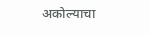अकोल्याचा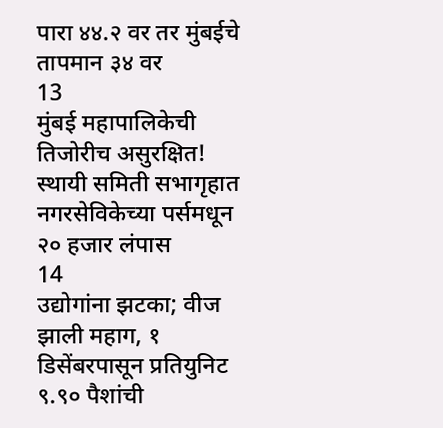पारा ४४.२ वर तर मुंबईचे तापमान ३४ वर
13
मुंबई महापालिकेची तिजोरीच असुरक्षित! स्थायी समिती सभागृहात नगरसेविकेच्या पर्समधून २० हजार लंपास
14
उद्योगांना झटका; वीज झाली महाग, १ डिसेंबरपासून प्रतियुनिट ९.९० पैशांची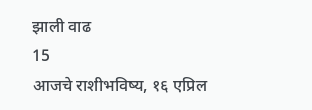झाली वाढ
15
आजचे राशीभविष्य, १६ एप्रिल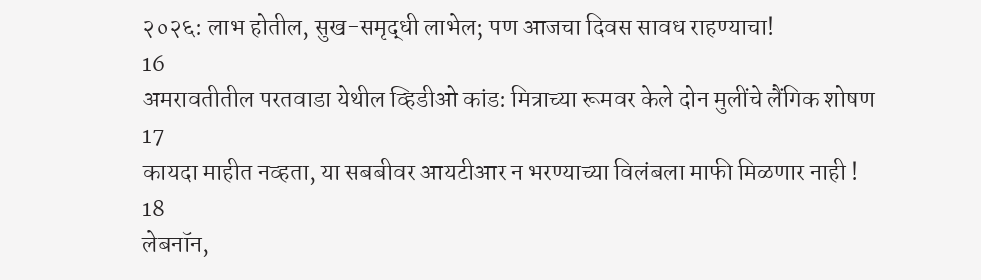२०२६: लाभ होतील, सुख-समृद्धी लाभेल; पण आजचा दिवस सावध राहण्याचा!
16
अमरावतीतील परतवाडा येथील व्हिडीओ कांड: मित्राच्या रूमवर केले दोन मुलींचे लैंगिक शोषण
17
कायदा माहीत नव्हता, या सबबीवर आयटीआर न भरण्याच्या विलंबला माफी मिळणार नाही !
18
लेबनॉन,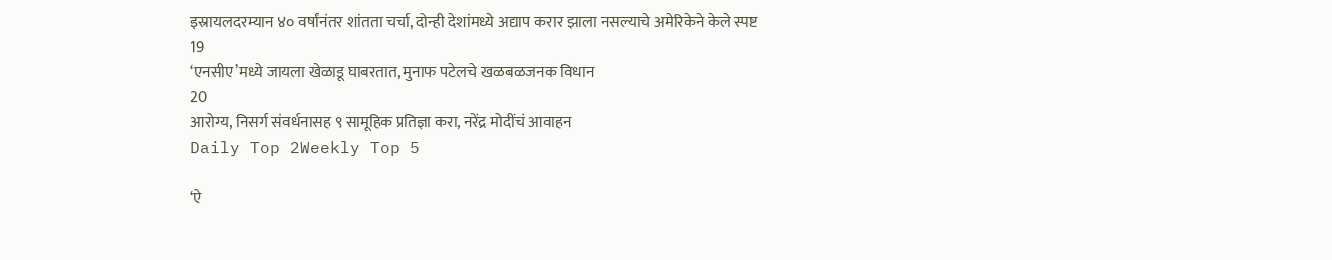इस्रायलदरम्यान ४० वर्षांनंतर शांतता चर्चा, दोन्ही देशांमध्ये अद्याप करार झाला नसल्याचे अमेरिकेने केले स्पष्ट
19
‘एनसीए’मध्ये जायला खेळाडू घाबरतात, मुनाफ पटेलचे खळबळजनक विधान
20
आरोग्य, निसर्ग संवर्धनासह ९ सामूहिक प्रतिज्ञा करा, नरेंद्र मोदींचं आवाहन
Daily Top 2Weekly Top 5

‘ऐ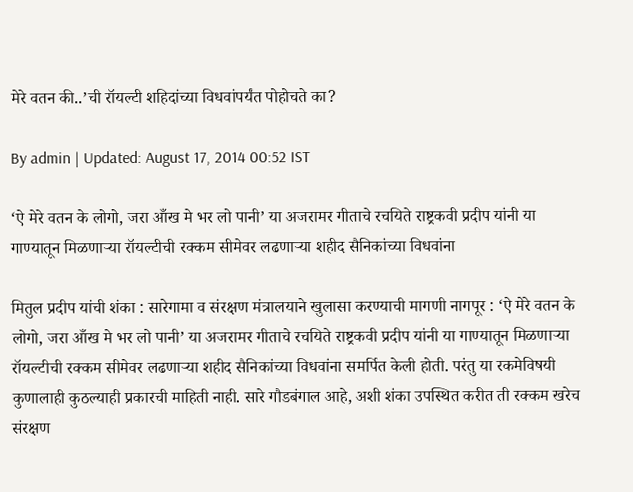मेरे वतन की..’ची रॉयल्टी शहिदांच्या विधवांपर्यंत पोहोचते का?

By admin | Updated: August 17, 2014 00:52 IST

‘ऐ मेरे वतन के लोगो, जरा आँख मे भर लो पानी’ या अजरामर गीताचे रचयिते राष्ट्रकवी प्रदीप यांनी या गाण्यातून मिळणाऱ्या रॉयल्टीची रक्कम सीमेवर लढणाऱ्या शहीद सैनिकांच्या विधवांना

मितुल प्रदीप यांची शंका : सारेगामा व संरक्षण मंत्रालयाने खुलासा करण्याची मागणी नागपूर : ‘ऐ मेरे वतन के लोगो, जरा आँख मे भर लो पानी’ या अजरामर गीताचे रचयिते राष्ट्रकवी प्रदीप यांनी या गाण्यातून मिळणाऱ्या रॉयल्टीची रक्कम सीमेवर लढणाऱ्या शहीद सैनिकांच्या विधवांना समर्पित केली होती. परंतु या रकमेविषयी कुणालाही कुठल्याही प्रकारची माहिती नाही. सारे गौडबंगाल आहे, अशी शंका उपस्थित करीत ती रक्कम खरेच संरक्षण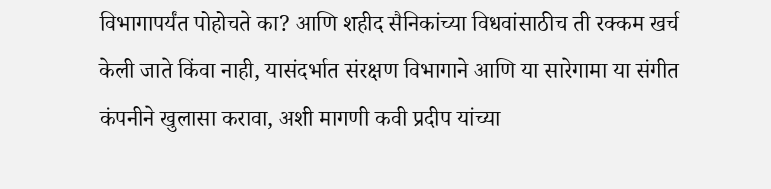विभागापर्यंत पोहोचते का? आणि शहीद सैनिकांच्या विधवांसाठीच ती रक्कम खर्च केली जाते किंवा नाही, यासंदर्भात संरक्षण विभागाने आणि या सारेगामा या संगीत कंपनीने खुलासा करावा, अशी मागणी कवी प्रदीप यांच्या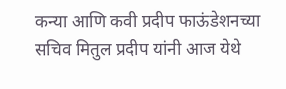कन्या आणि कवी प्रदीप फाऊंडेशनच्या सचिव मितुल प्रदीप यांनी आज येथे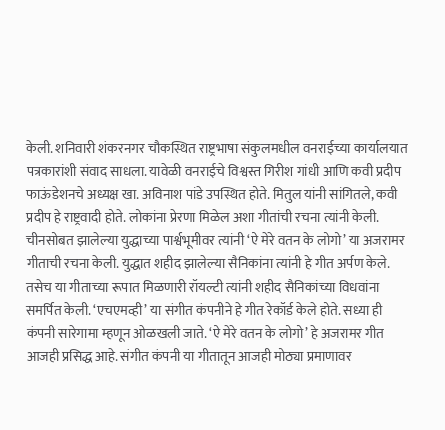केली. शनिवारी शंकरनगर चौकस्थित राष्ट्रभाषा संकुलमधील वनराईच्या कार्यालयात पत्रकारांशी संवाद साधला. यावेळी वनराईचे विश्वस्त गिरीश गांधी आणि कवी प्रदीप फाऊंडेशनचे अध्यक्ष खा. अविनाश पांडे उपस्थित होते. मितुल यांनी सांगितले, कवी प्रदीप हे राष्ट्रवादी होते. लोकांना प्रेरणा मिळेल अशा गीतांची रचना त्यांनी केली. चीनसोबत झालेल्या युद्धाच्या पार्श्वभूमीवर त्यांनी ‘ऐ मेरे वतन के लोगो’ या अजरामर गीताची रचना केली. युद्धात शहीद झालेल्या सैनिकांना त्यांनी हे गीत अर्पण केले. तसेच या गीताच्या रूपात मिळणारी रॉयल्टी त्यांनी शहीद सैनिकांच्या विधवांना समर्पित केली. ‘एचएमव्ही’ या संगीत कंपनीने हे गीत रेकॉर्ड केले होते. सध्या ही कंपनी सारेगामा म्हणून ओळखली जाते. ‘ऐ मेरे वतन के लोगो’ हे अजरामर गीत आजही प्रसिद्ध आहे. संगीत कंपनी या गीतातून आजही मोठ्या प्रमाणावर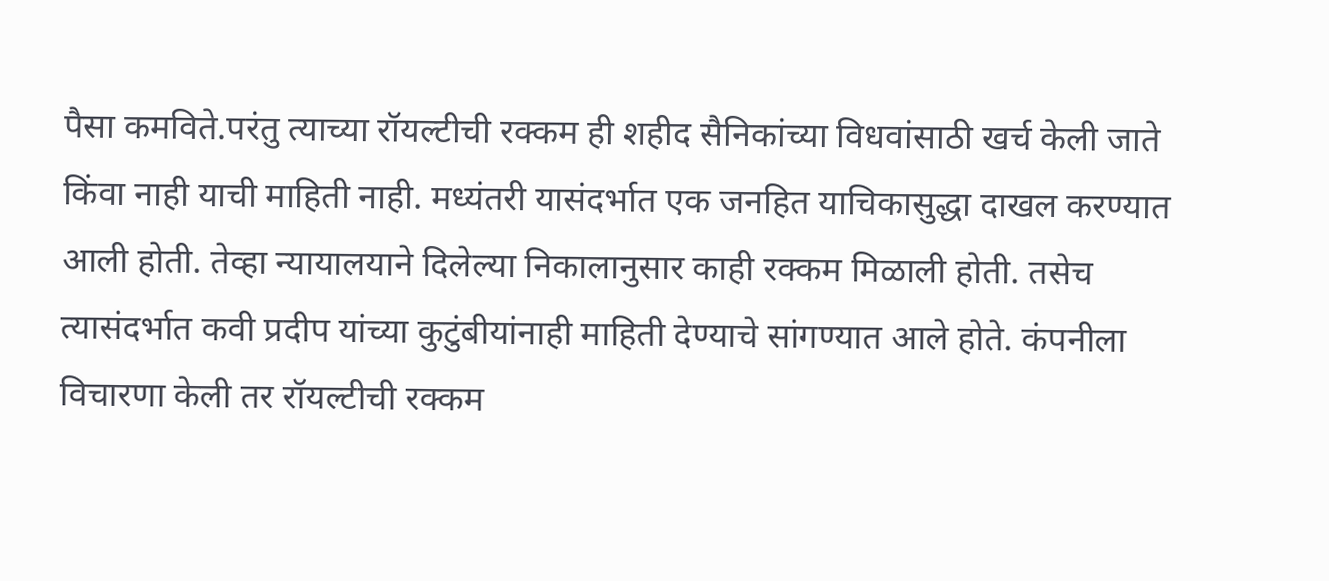पैसा कमविते.परंतु त्याच्या रॉयल्टीची रक्कम ही शहीद सैनिकांच्या विधवांसाठी खर्च केली जाते किंवा नाही याची माहिती नाही. मध्यंतरी यासंदर्भात एक जनहित याचिकासुद्धा दाखल करण्यात आली होती. तेव्हा न्यायालयाने दिलेल्या निकालानुसार काही रक्कम मिळाली होती. तसेच त्यासंदर्भात कवी प्रदीप यांच्या कुटुंबीयांनाही माहिती देण्याचे सांगण्यात आले होते. कंपनीला विचारणा केली तर रॉयल्टीची रक्कम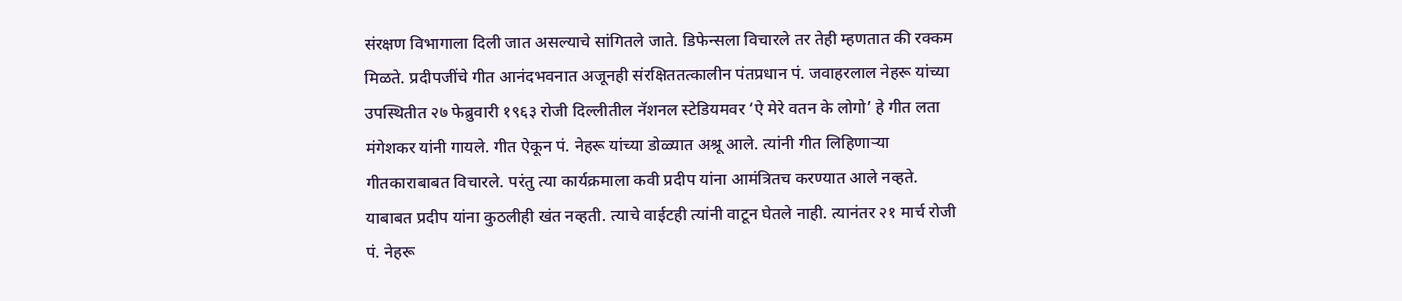संरक्षण विभागाला दिली जात असल्याचे सांगितले जाते. डिफेन्सला विचारले तर तेही म्हणतात की रक्कम मिळते. प्रदीपजींचे गीत आनंदभवनात अजूनही संरक्षिततत्कालीन पंतप्रधान पं. जवाहरलाल नेहरू यांच्या उपस्थितीत २७ फेब्रुवारी १९६३ रोजी दिल्लीतील नॅशनल स्टेडियमवर ‘ऐ मेरे वतन के लोगो’ हे गीत लता मंगेशकर यांनी गायले. गीत ऐकून पं. नेहरू यांच्या डोळ्यात अश्रू आले. त्यांनी गीत लिहिणाऱ्या गीतकाराबाबत विचारले. परंतु त्या कार्यक्रमाला कवी प्रदीप यांना आमंत्रितच करण्यात आले नव्हते. याबाबत प्रदीप यांना कुठलीही खंत नव्हती. त्याचे वाईटही त्यांनी वाटून घेतले नाही. त्यानंतर २१ मार्च रोजी पं. नेहरू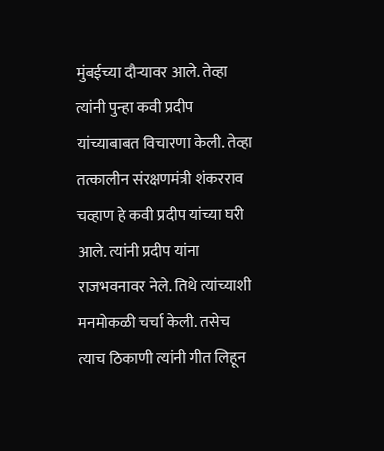मुंबईच्या दौऱ्यावर आले. तेव्हा त्यांनी पुन्हा कवी प्रदीप यांच्याबाबत विचारणा केली. तेव्हा तत्कालीन संरक्षणमंत्री शंकरराव चव्हाण हे कवी प्रदीप यांच्या घरी आले. त्यांनी प्रदीप यांना राजभवनावर नेले. तिथे त्यांच्याशी मनमोकळी चर्चा केली. तसेच त्याच ठिकाणी त्यांनी गीत लिहून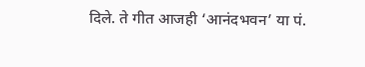दिले. ते गीत आजही ‘आनंदभवन’ या पं.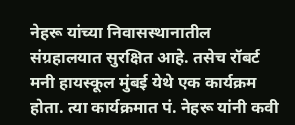नेहरू यांच्या निवासस्थानातील संग्रहालयात सुरक्षित आहे. तसेच रॉबर्ट मनी हायस्कूल मुंबई येथे एक कार्यक्रम होता. त्या कार्यक्रमात पं. नेहरू यांनी कवी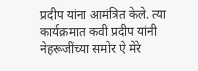प्रदीप यांना आमंत्रित केले. त्या कार्यक्रमात कवी प्रदीप यांनी नेहरूजींच्या समोर ऐ मेरे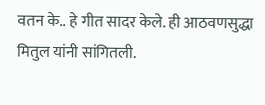वतन के.. हे गीत सादर केले. ही आठवणसुद्धा मितुल यांनी सांगितली.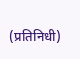(प्रतिनिधी)